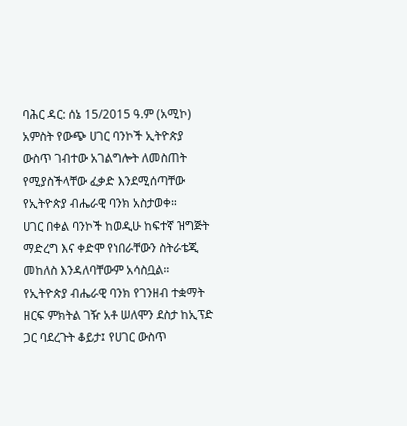ባሕር ዳር: ሰኔ 15/2015 ዓ.ም (አሚኮ) አምስት የውጭ ሀገር ባንኮች ኢትዮጵያ ውስጥ ገብተው አገልግሎት ለመስጠት የሚያስችላቸው ፈቃድ እንደሚሰጣቸው የኢትዮጵያ ብሔራዊ ባንክ አስታወቀ።
ሀገር በቀል ባንኮች ከወዲሁ ከፍተኛ ዝግጅት ማድረግ እና ቀድሞ የነበራቸውን ስትራቴጂ መከለስ እንዳለባቸውም አሳስቧል።
የኢትዮጵያ ብሔራዊ ባንክ የገንዘብ ተቋማት ዘርፍ ምክትል ገዥ አቶ ሠለሞን ደስታ ከኢፕድ ጋር ባደረጉት ቆይታ፤ የሀገር ውስጥ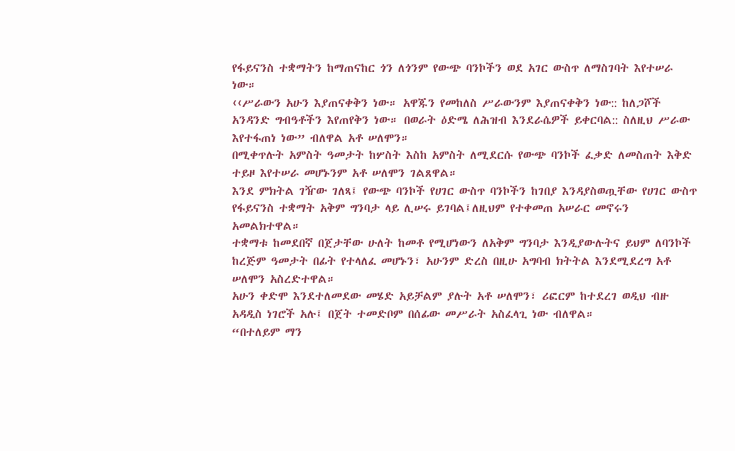የፋይናንስ ተቋማትን ከማጠናከር ጎን ለጎንም የውጭ ባንኮችን ወደ አገር ውስጥ ለማስገባት እየተሠራ ነው።
‹‹ሥራውን አሁን እያጠናቀቅን ነው። አዋጁን የመከለስ ሥራውንም እያጠናቀቅን ነው:: ከለጋሾች አንዳንድ ግብዓቶችን እየጠየቅን ነው። በወራት ዕድሜ ለሕዝብ እንደራሴዎች ይቀርባል:: ስለዚህ ሥራው እየተፋጠነ ነው” ብለዋል አቶ ሠለሞን።
በሚቀጥሉት አምስት ዓመታት ከሦስት እስከ አምስት ለሚደርሱ የውጭ ባንኮች ፈቃድ ለመስጠት እቅድ ተይዞ እየተሠራ መሆኑንም አቶ ሠለሞን ገልጸዋል።
እንደ ምክትል ገዥው ገለጻ፤ የውጭ ባንኮች የሀገር ውስጥ ባንኮችን ከገበያ እንዳያስወጧቸው የሀገር ውስጥ የፋይናንስ ተቋማት አቅም ግንባታ ላይ ሊሠሩ ይገባል፤ለዚህም የተቀመጠ አሠራር መኖሩን አመልክተዋል።
ተቋማቱ ከመደበኛ በጀታቸው ሁለት ከመቶ የሚሆነውን ለአቅም ግንባታ እንዲያውሉትና ይህም ለባንኮች ከረጅም ዓመታት በፊት የተላለፈ መሆኑን፣ አሁንም ድረስ በዚሁ አግባብ ክትትል እንደሚደረግ አቶ ሠለሞን አስረድተዋል።
አሁን ቀድሞ እንደተለመደው መሄድ አይቻልም ያሉት አቶ ሠለሞን፣ ሪፎርም ከተደረገ ወዲህ ብዙ አዳዲስ ነገሮች አሉ፤ በጀት ተመድቦም በሰፊው መሥራት አስፈላጊ ነው ብለዋል።
“በተለይም ማን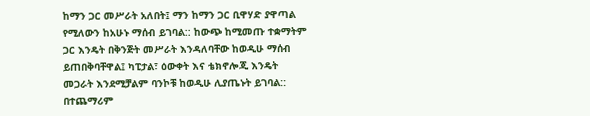ከማን ጋር መሥራት አለበት፤ ማን ከማን ጋር ቢዋሃድ ያዋጣል የሚለውን ከአሁኑ ማሰብ ይገባል:: ከውጭ ከሚመጡ ተቋማትም ጋር እንዴት በቅንጅት መሥራት እንዳለባቸው ከወዲሁ ማሰብ ይጠበቅባቸዋል፤ ካፒታል፣ ዕውቀት እና ቴክኖሎጂ እንዴት መጋራት እንደሚቻልም ባንኮቹ ከወዲሁ ሊያጤኑት ይገባል:: በተጨማሪም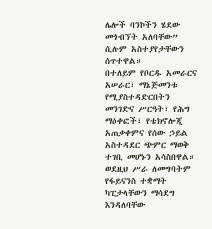ሌሎች ባንኮችን ሄደው መጎብኘት አለባቸው” ሲሉም አስተያየታቸውን ሰጥተዋል።
በተለይም የቦርዱ አመራርና አሠራር፣ ማኔጅመንቱ የሚያስተዳድርበትን መንገድና ሥርዓት፣ የሕግ ማዕቀፎች፣ የቴክኖሎጂ አጠቃቀምና የሰው ኃይል አስተዳደር ጭምር ማወቅ ተገቢ መሆኑን አሳስበዋል።
ወደዚህ ሥራ ለመግባትም የፋይናንስ ተቋማት ካፒታላቸውን ማሳደግ እንዳለባቸው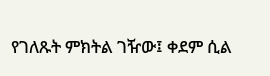የገለጹት ምክትል ገዥው፤ ቀደም ሲል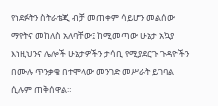የነደፉትን ስትራቴጂ ብቻ መጠቀም ሳይሆን መልሰው ማየትና መከለስ አለባቸው፤ ከሚመጣው ሁኔታ አኳያ እነዚህንና ሌሎች ሁኔታዎችን ታሳቢ የሚያደርጉ ጉዳዮችን በሙሉ ጥንቃቄ በተሞላው መንገድ መሥራት ይገባል ሲሉም ጠቅሰዋል።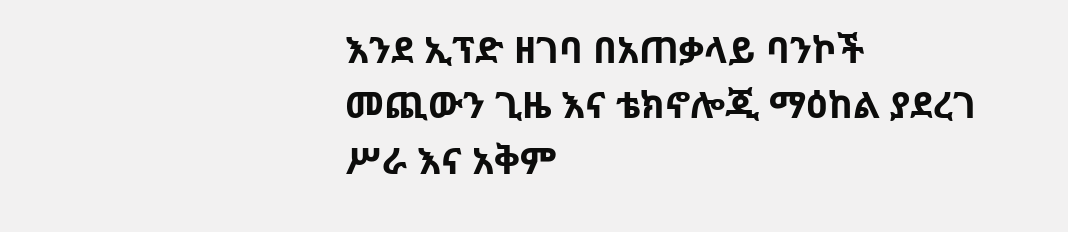እንደ ኢፕድ ዘገባ በአጠቃላይ ባንኮች መጪውን ጊዜ እና ቴክኖሎጂ ማዕከል ያደረገ ሥራ እና አቅም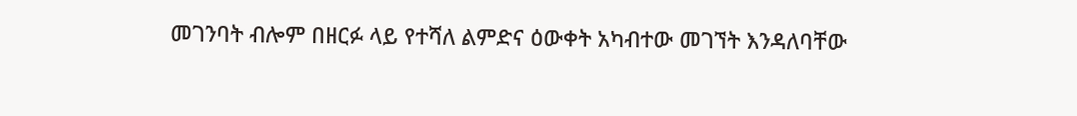መገንባት ብሎም በዘርፉ ላይ የተሻለ ልምድና ዕውቀት አካብተው መገኘት እንዳለባቸው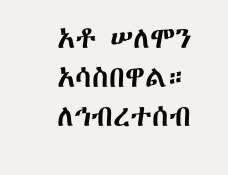አቶ ሠለሞን አሳስበዋል።
ለኅብረተሰብ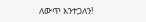ለውጥ እንተጋለን!